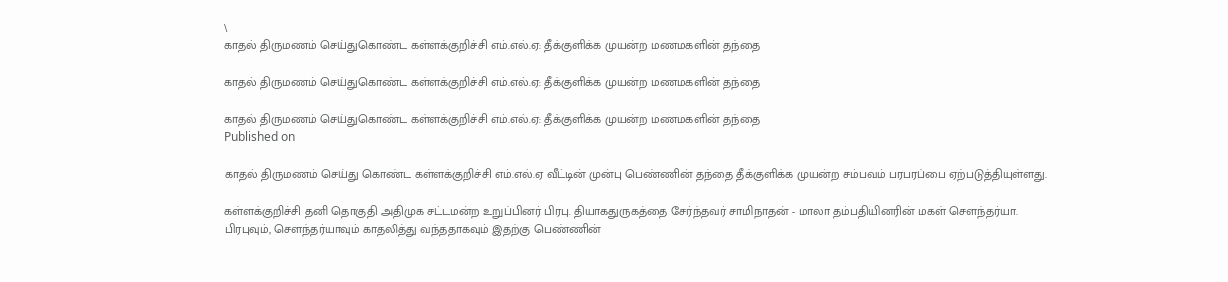\
காதல் திருமணம் செய்துகொண்ட கள்ளக்குறிச்சி எம்.எல்.ஏ: தீக்குளிக்க முயன்ற மணமகளின் தந்தை

காதல் திருமணம் செய்துகொண்ட கள்ளக்குறிச்சி எம்.எல்.ஏ: தீக்குளிக்க முயன்ற மணமகளின் தந்தை

காதல் திருமணம் செய்துகொண்ட கள்ளக்குறிச்சி எம்.எல்.ஏ: தீக்குளிக்க முயன்ற மணமகளின் தந்தை
Published on

காதல் திருமணம் செய்து கொண்ட கள்ளக்குறிச்சி எம்.எல்.ஏ வீட்டின் முன்பு பெண்ணின் தந்தை தீக்குளிக்க முயன்ற சம்பவம் பரபரப்பை ஏற்படுத்தியுள்ளது.

கள்ளக்குறிச்சி தனி தொகுதி அதிமுக சட்டமன்ற உறுப்பினர் பிரபு. தியாகதுருகத்தை சேர்ந்தவர் சாமிநாதன் - மாலா தம்பதியினரின் மகள் சௌந்தர்யா. பிரபுவும், சௌந்தர்யாவும் காதலித்து வந்ததாகவும் இதற்கு பெண்ணின்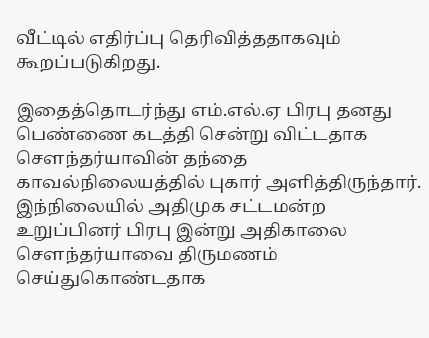வீட்டில் எதிர்ப்பு தெரிவித்ததாகவும் கூறப்படுகிறது.

இதைத்தொடர்ந்து எம்.எல்.ஏ பிரபு தனது பெண்ணை கடத்தி சென்று விட்டதாக சௌந்தர்யாவின் தந்தை காவல்நிலையத்தில் புகார் அளித்திருந்தார். இந்நிலையில் அதிமுக சட்டமன்ற உறுப்பினர் பிரபு இன்று அதிகாலை சௌந்தர்யாவை திருமணம் செய்துகொண்டதாக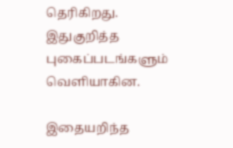தெரிகிறது. இதுகுறித்த புகைப்படங்களும் வெளியாகின.

இதையறிந்த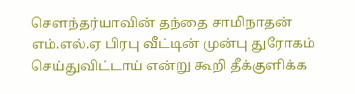சௌந்தர்யாவின் தந்தை சாமிநாதன் எம்.எல்.ஏ பிரபு வீட்டின் முன்பு துரோகம் செய்துவிட்டாய் என்று கூறி தீக்குளிக்க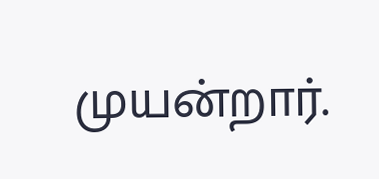முயன்றார்.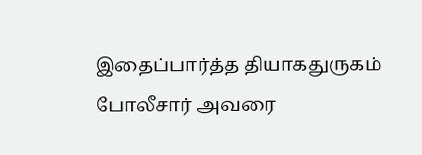இதைப்பார்த்த தியாகதுருகம் போலீசார் அவரை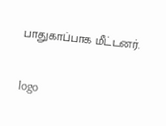பாதுகாப்பாக மீட்டனர்.

logo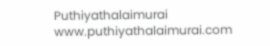Puthiyathalaimurai
www.puthiyathalaimurai.com